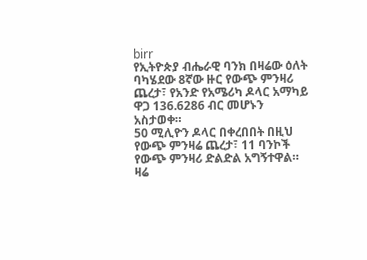birr
የኢትዮጵያ ብሔራዊ ባንክ በዛሬው ዕለት ባካሄደው 8ኛው ዙር የውጭ ምንዛሪ ጨረታ፣ የአንድ የአሜሪካ ዶላር አማካይ ዋጋ 136.6286 ብር መሆኑን አስታወቀ።
50 ሚሊዮን ዶላር በቀረበበት በዚህ የውጭ ምንዛሬ ጨረታ፣ 11 ባንኮች የውጭ ምንዛሪ ድልድል አግኝተዋል።
ዛሬ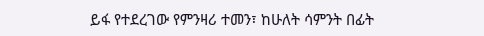ይፋ የተደረገው የምንዛሪ ተመን፣ ከሁለት ሳምንት በፊት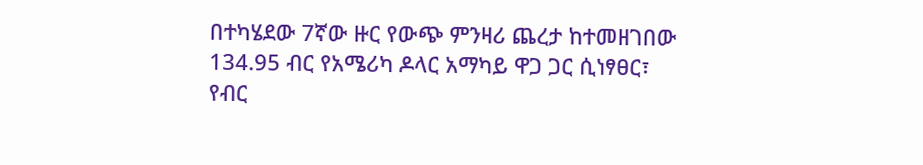በተካሄደው 7ኛው ዙር የውጭ ምንዛሪ ጨረታ ከተመዘገበው 134.95 ብር የአሜሪካ ዶላር አማካይ ዋጋ ጋር ሲነፃፀር፣ የብር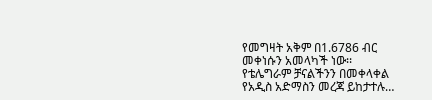የመግዛት አቅም በ1.6786 ብር መቀነሱን አመላካች ነው፡፡
የቴሌግራም ቻናልችንን በመቀላቀል የአዲስ አድማስን መረጃ ይከታተሉ…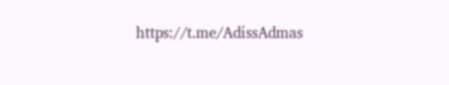https://t.me/AdissAdmas